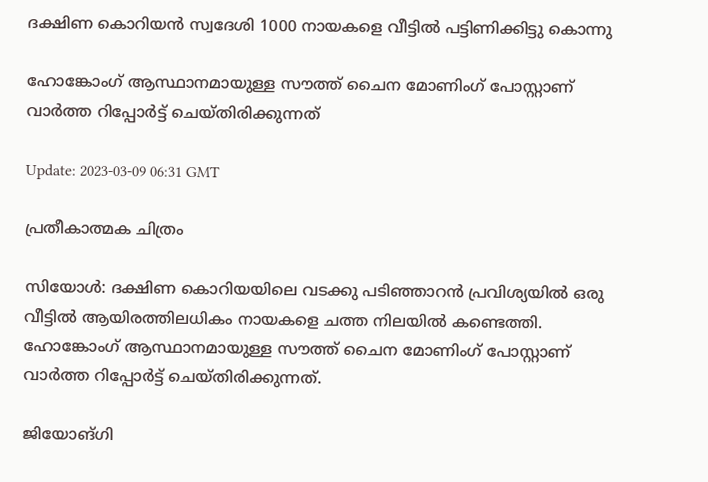ദക്ഷിണ കൊറിയന്‍ സ്വദേശി 1000 നായകളെ വീട്ടില്‍ പട്ടിണിക്കിട്ടു കൊന്നു

ഹോങ്കോംഗ് ആസ്ഥാനമായുള്ള സൗത്ത് ചൈന മോണിംഗ് പോസ്റ്റാണ് വാര്‍ത്ത റിപ്പോര്‍ട്ട് ചെയ്തിരിക്കുന്നത്

Update: 2023-03-09 06:31 GMT

പ്രതീകാത്മക ചിത്രം

സിയോള്‍: ദക്ഷിണ കൊറിയയിലെ വടക്കു പടിഞ്ഞാറൻ പ്രവിശ്യയില്‍ ഒരു വീട്ടില്‍ ആയിരത്തിലധികം നായകളെ ചത്ത നിലയില്‍ കണ്ടെത്തി. ഹോങ്കോംഗ് ആസ്ഥാനമായുള്ള സൗത്ത് ചൈന മോണിംഗ് പോസ്റ്റാണ് വാര്‍ത്ത റിപ്പോര്‍ട്ട് ചെയ്തിരിക്കുന്നത്.

ജിയോങ്‌ഗി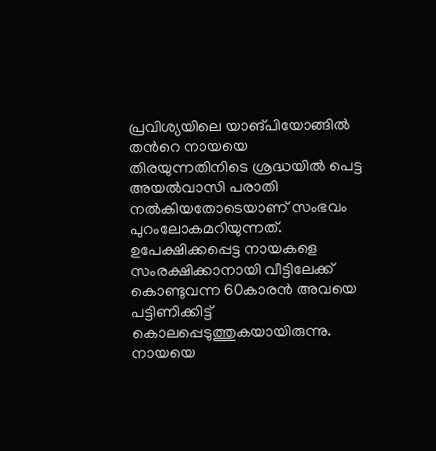പ്രവിശ്യയിലെ യാങ്‌പിയോങ്ങിൽ തന്‍റെ നായയെ തിരയുന്നതിനിടെ ശ്രദ്ധയില്‍ പെട്ട അയല്‍വാസി പരാതി നല്‍കിയതോടെയാണ് സംഭവം പുറംലോകമറിയുന്നത്. ഉപേക്ഷിക്കപ്പെട്ട നായകളെ സംരക്ഷിക്കാനായി വീട്ടിലേക്ക് കൊണ്ടുവന്ന 60കാരന്‍ അവയെ പട്ടിണിക്കിട്ട് കൊലപ്പെടുത്തുകയായിരുന്നു. നായയെ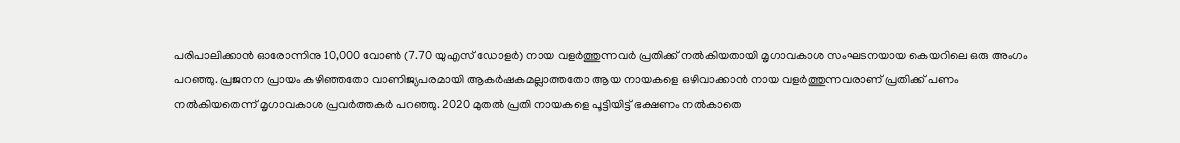പരിപാലിക്കാന്‍ ഓരോന്നിനു 10,000 വോൺ (7.70 യുഎസ് ഡോളർ) നായ വളർത്തുന്നവർ പ്രതിക്ക് നൽകിയതായി മൃഗാവകാശ സംഘടനയായ കെയറിലെ ഒരു അംഗം പറഞ്ഞു. പ്രജനന പ്രായം കഴിഞ്ഞതോ വാണിജ്യപരമായി ആകർഷകമല്ലാത്തതോ ആയ നായകളെ ഒഴിവാക്കാൻ നായ വളർത്തുന്നവരാണ് പ്രതിക്ക് പണം നൽകിയതെന്ന് മൃഗാവകാശ പ്രവർത്തകർ പറഞ്ഞു. 2020 മുതൽ പ്രതി നായകളെ പൂട്ടിയിട്ട് ഭക്ഷണം നല്‍കാതെ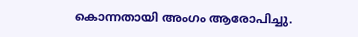കൊന്നതായി അംഗം ആരോപിച്ചു.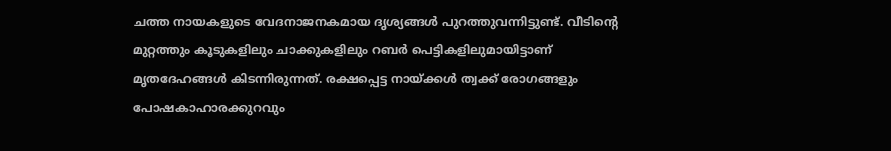ചത്ത നായകളുടെ വേദനാജനകമായ ദൃശ്യങ്ങള്‍ പുറത്തുവന്നിട്ടുണ്ട്. വീടിന്‍റെ മുറ്റത്തും കൂടുകളിലും ചാക്കുകളിലും റബര്‍ പെട്ടികളിലുമായിട്ടാണ് മൃതദേഹങ്ങള്‍ കിടന്നിരുന്നത്. രക്ഷപ്പെട്ട നായ്ക്കൾ ത്വക്ക് രോഗങ്ങളും പോഷകാഹാരക്കുറവും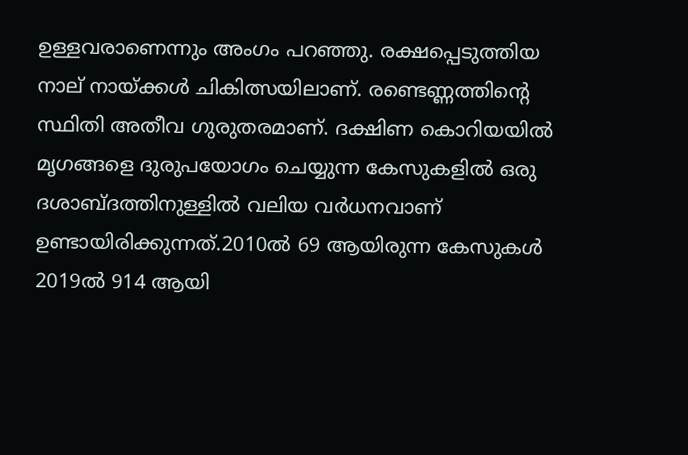ഉള്ളവരാണെന്നും അംഗം പറഞ്ഞു. രക്ഷപ്പെടുത്തിയ നാല് നായ്ക്കൾ ചികിത്സയിലാണ്. രണ്ടെണ്ണത്തിന്‍റെ സ്ഥിതി അതീവ ഗുരുതരമാണ്. ദക്ഷിണ കൊറിയയിൽ മൃഗങ്ങളെ ദുരുപയോഗം ചെയ്യുന്ന കേസുകളിൽ ഒരു ദശാബ്ദത്തിനുള്ളിൽ വലിയ വര്‍ധനവാണ് ഉണ്ടായിരിക്കുന്നത്.2010ൽ 69 ആയിരുന്ന കേസുകൾ 2019ൽ 914 ആയി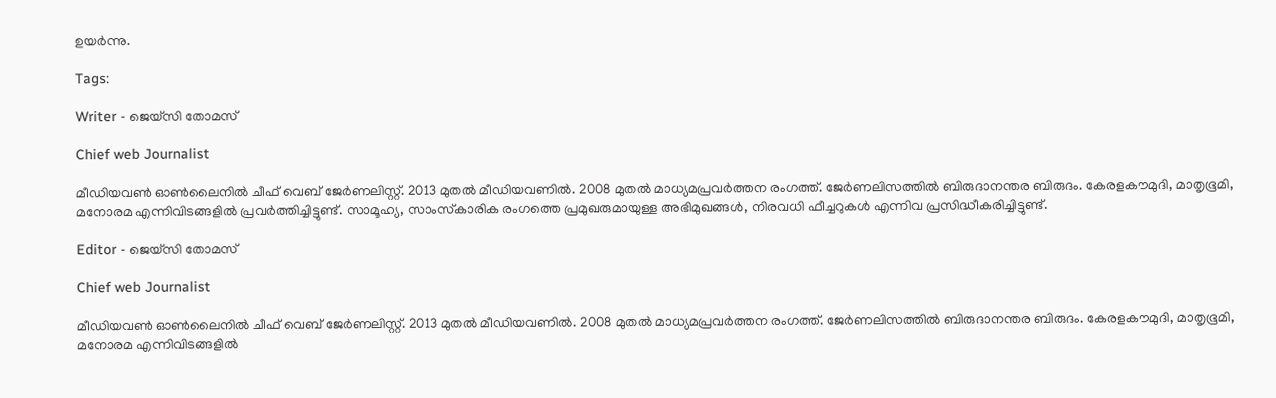ഉയർന്നു.

Tags:

Writer - ജെയ്സി തോമസ്

Chief web Journalist

മീഡിയവൺ ഓൺലൈനിൽ ചീഫ് വെബ് ജേർണലിസ്റ്റ്. 2013 മുതൽ മീഡിയവണിൽ. 2008 മുതൽ മാധ്യമപ്രവർത്തന രംഗത്ത്. ജേർണലിസത്തിൽ ബിരുദാനന്തര ബിരുദം. കേരളകൗമുദി, മാതൃഭൂമി, മനോരമ എന്നിവിടങ്ങളിൽ പ്രവർത്തിച്ചിട്ടുണ്ട്. സാമൂഹ്യ, സാംസ്‌കാരിക രംഗത്തെ പ്രമുഖരുമായുള്ള അഭിമുഖങ്ങൾ, നിരവധി ഫീച്ചറുകൾ എന്നിവ പ്രസിദ്ധീകരിച്ചിട്ടുണ്ട്.

Editor - ജെയ്സി തോമസ്

Chief web Journalist

മീഡിയവൺ ഓൺലൈനിൽ ചീഫ് വെബ് ജേർണലിസ്റ്റ്. 2013 മുതൽ മീഡിയവണിൽ. 2008 മുതൽ മാധ്യമപ്രവർത്തന രംഗത്ത്. ജേർണലിസത്തിൽ ബിരുദാനന്തര ബിരുദം. കേരളകൗമുദി, മാതൃഭൂമി, മനോരമ എന്നിവിടങ്ങളിൽ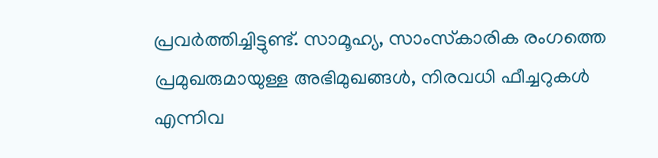പ്രവർത്തിച്ചിട്ടുണ്ട്. സാമൂഹ്യ, സാംസ്‌കാരിക രംഗത്തെ പ്രമുഖരുമായുള്ള അഭിമുഖങ്ങൾ, നിരവധി ഫീച്ചറുകൾ എന്നിവ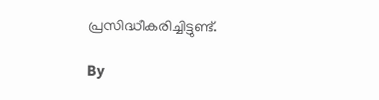പ്രസിദ്ധീകരിച്ചിട്ടുണ്ട്.

By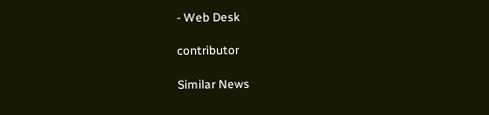- Web Desk

contributor

Similar News